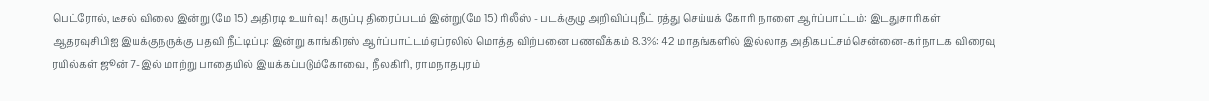பெட்ரோல், டீசல் விலை இன்று (மே 15) அதிரடி உயர்வு! கருப்பு திரைப்படம் இன்று(மே 15) ரிலீஸ் - படக்குழு அறிவிப்புநீட் ரத்து செய்யக் கோரி நாளை ஆர்ப்பாட்டம்: இடதுசாரிகள் ஆதரவுசிபிஐ இயக்குநருக்கு பதவி நீட்டிப்பு: இன்று காங்கிரஸ் ஆர்ப்பாட்டம்ஏப்ரலில் மொத்த விற்பனை பணவீக்கம் 8.3%: 42 மாதங்களில் இல்லாத அதிகபட்சம்சென்னை-கர்நாடக விரைவு ரயில்கள் ஜூன் 7-இல் மாற்று பாதையில் இயக்கப்படும்கோவை, நீலகிரி, ராமநாதபுரம்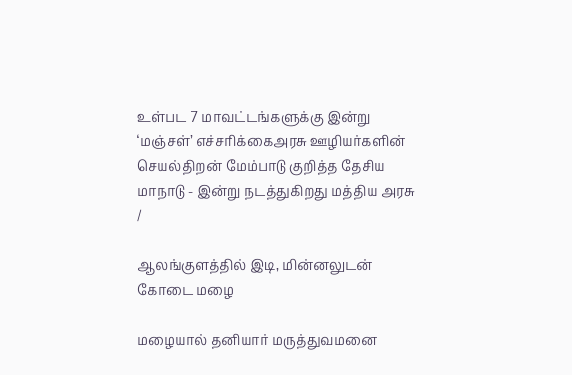உள்பட 7 மாவட்டங்களுக்கு இன்று ‘மஞ்சள்’ எச்சரிக்கைஅரசு ஊழியர்களின் செயல்திறன் மேம்பாடு குறித்த தேசிய மாநாடு - இன்று நடத்துகிறது மத்திய அரசு
/

ஆலங்குளத்தில் இடி, மின்னலுடன் கோடை மழை

மழையால் தனியார் மருத்துவமனை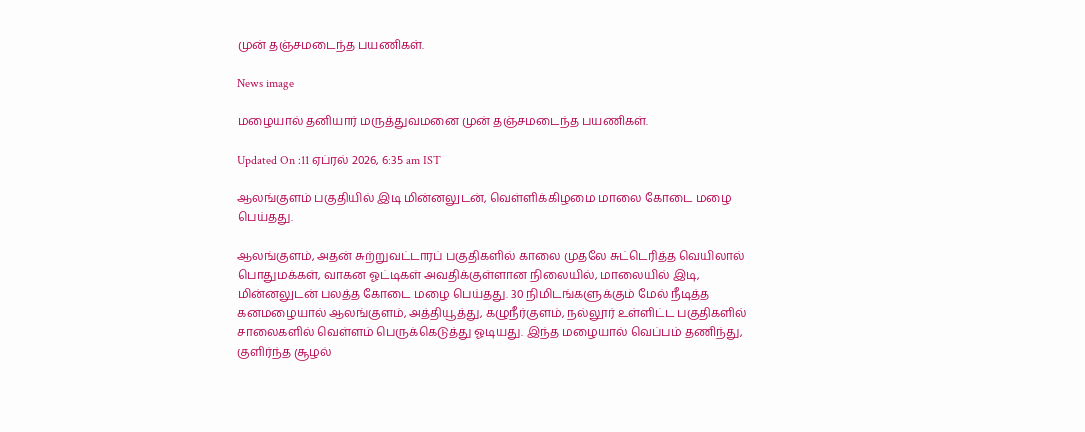முன் தஞ்சமடைந்த பயணிகள்.

News image

மழையால் தனியார் மருத்துவமனை முன் தஞ்சமடைந்த பயணிகள்.

Updated On :11 ஏப்ரல் 2026, 6:35 am IST

ஆலங்குளம் பகுதியில் இடி மின்னலுடன், வெள்ளிக்கிழமை மாலை கோடை மழை பெய்தது.

ஆலங்குளம், அதன் சுற்றுவட்டாரப் பகுதிகளில் காலை முதலே சுட்டெரித்த வெயிலால் பொதுமக்கள், வாகன ஓட்டிகள் அவதிக்குள்ளான நிலையில், மாலையில் இடி, மின்னலுடன் பலத்த கோடை மழை பெய்தது. 30 நிமிடங்களுக்கும் மேல் நீடித்த கனமழையால் ஆலங்குளம், அத்தியூத்து, கழுநீர்குளம், நல்லூர் உள்ளிட்ட பகுதிகளில் சாலைகளில் வெள்ளம் பெருக்கெடுத்து ஓடியது. இந்த மழையால் வெப்பம் தணிந்து, குளிர்ந்த சூழல்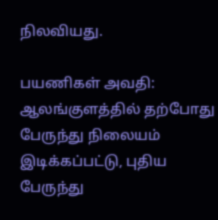நிலவியது.

பயணிகள் அவதி: ஆலங்குளத்தில் தற்போது பேருந்து நிலையம் இடிக்கப்பட்டு, புதிய பேருந்து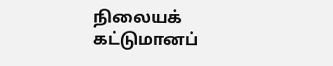நிலையக் கட்டுமானப்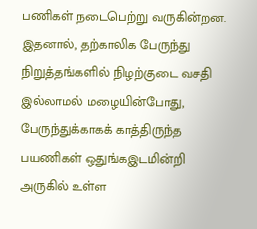பணிகள் நடைபெற்று வருகின்றன. இதனால், தற்காலிக பேருந்து நிறுத்தங்களில் நிழற்குடை வசதி இல்லாமல் மழையின்போது, பேருந்துக்காகக் காத்திருந்த பயணிகள் ஒதுங்கஇடமின்றி அருகில் உள்ள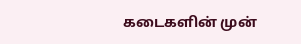கடைகளின் முன்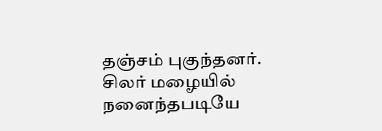தஞ்சம் புகுந்தனர். சிலர் மழையில் நனைந்தபடியே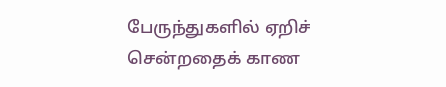பேருந்துகளில் ஏறிச் சென்றதைக் காண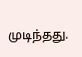முடிந்தது.